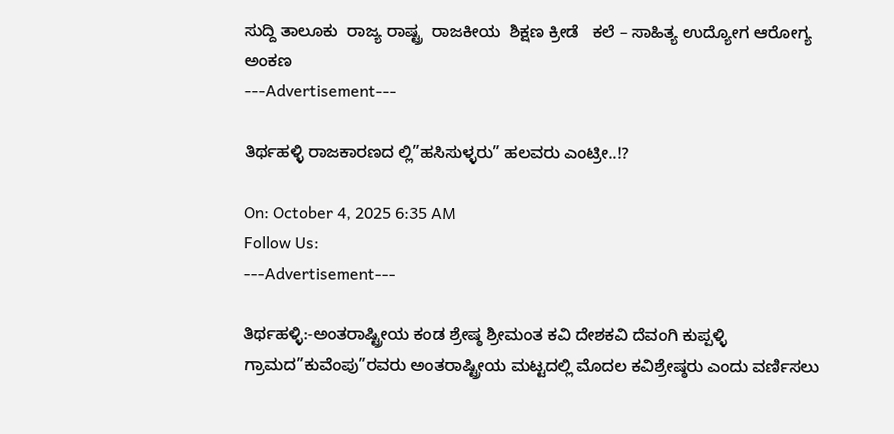ಸುದ್ದಿ ತಾಲೂಕು  ರಾಜ್ಯ ರಾಷ್ಟ್ರ  ರಾಜಕೀಯ  ಶಿಕ್ಷಣ ಕ್ರೀಡೆ   ಕಲೆ – ಸಾಹಿತ್ಯ ಉದ್ಯೋಗ ಆರೋಗ್ಯ ಅಂಕಣ
---Advertisement---

ತಿರ್ಥಹಳ್ಳಿ ರಾಜಕಾರಣದ ಲ್ಲಿ”ಹಸಿಸುಳ್ಳರು” ಹಲವರು ಎಂಟ್ರೀ..!?

On: October 4, 2025 6:35 AM
Follow Us:
---Advertisement---

ತಿರ್ಥಹಳ್ಳಿ:-ಅಂತರಾಷ್ಟ್ರೀಯ ಕಂಡ ಶ್ರೇಷ್ಠ ಶ್ರೀಮಂತ ಕವಿ ದೇಶಕವಿ ದೆವಂಗಿ ಕುಪ್ಪಳ್ಳಿ ಗ್ರಾಮದ”ಕುವೆಂಪು”ರವರು ಅಂತರಾಷ್ಟ್ರೀಯ ಮಟ್ಟದಲ್ಲಿ ಮೊದಲ ಕವಿಶ್ರೇಷ್ಠರು ಎಂದು ವರ್ಣಿಸಲು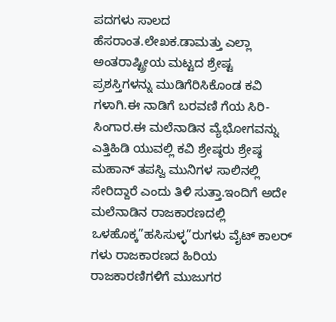ಪದಗಳು ಸಾಲದ ಹೆಸರಾಂತ.ಲೇಖಕ.ಡಾಮತ್ತು ಎಲ್ಲಾ ಅಂತರಾಷ್ಟ್ರೀಯ ಮಟ್ಟದ ಶ್ರೇಷ್ಟ ಪ್ರಶಸ್ತಿಗಳನ್ನು ಮುಡಿಗೆರಿಸಿಕೊಂಡ ಕವಿ ಗಳಾಗಿ.ಈ ನಾಡಿಗೆ ಬರವಣಿ ಗೆಯ ಸಿರಿ-ಸಿಂಗಾರ.ಈ ಮಲೆನಾಡಿನ ವ್ಯೆಭೋಗವನ್ನು ಎತ್ತಿಹಿಡಿ ಯುವಲ್ಲಿ ಕವಿ ಶ್ರೇಷ್ಠರು ಶ್ರೇಷ್ಠ ಮಹಾನ್ ತಪಸ್ವಿ ಮುನಿಗಳ ಸಾಲಿನಲ್ಲಿ ಸೇರಿದ್ದಾರೆ ಎಂದು ತಿಳಿ ಸುತ್ತಾ.ಇಂದಿಗೆ ಅದೇ ಮಲೆನಾಡಿನ ರಾಜಕಾರಣದಲ್ಲಿ ಒಳಹೊಕ್ಕ”ಹಸಿಸುಳ್ಳ”ರುಗಳು ವೈಟ್ ಕಾಲರ್ ಗಳು ರಾಜಕಾರಣದ ಹಿರಿಯ ರಾಜಕಾರಣಿಗಳಿಗೆ ಮುಜುಗರ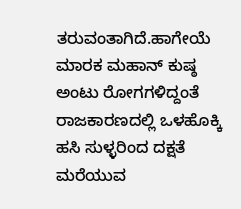ತರುವಂತಾಗಿದೆ.ಹಾಗೇಯೆ ಮಾರಕ ಮಹಾನ್ ಕುಷ್ಠ ಅಂಟು ರೋಗಗಳಿದ್ದಂತೆ ರಾಜಕಾರಣದಲ್ಲಿ ಒಳಹೊಕ್ಕಿ ಹಸಿ ಸುಳ್ಳರಿಂದ ದಕ್ಷತೆ ಮರೆಯುವ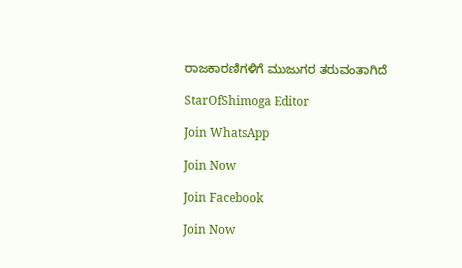ರಾಜಕಾರಣಿಗಳಿಗೆ ಮುಜುಗರ ತರುವಂತಾಗಿದೆ

StarOfShimoga Editor

Join WhatsApp

Join Now

Join Facebook

Join Now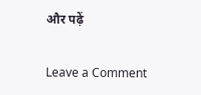और पढ़ें

Leave a Comment